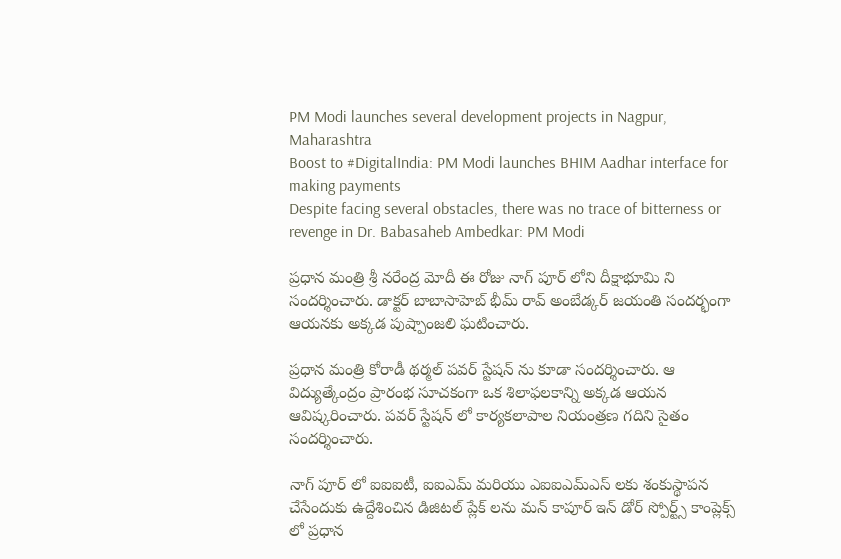PM Modi launches several development projects in Nagpur, Maharashtra
Boost to #DigitalIndia: PM Modi launches BHIM Aadhar interface for making payments
Despite facing several obstacles, there was no trace of bitterness or revenge in Dr. Babasaheb Ambedkar: PM Modi

ప్రధాన మంత్రి శ్రీ నరేంద్ర మోదీ ఈ రోజు నాగ్ పూర్ లోని దీక్షాభూమి ని సందర్శించారు. డాక్టర్ బాబాసాహెబ్ భీమ్ రావ్ అంబేడ్కర్ జయంతి సందర్భంగా ఆయనకు అక్కడ పుష్పాంజలి ఘటించారు.

ప్రధాన మంత్రి కోరాడీ థర్మల్ పవర్ స్టేషన్ ను కూడా సందర్శించారు. ఆ విద్యుత్కేంద్రం ప్రారంభ సూచకంగా ఒక శిలాఫలకాన్ని అక్కడ ఆయన ఆవిష్కరించారు. పవర్ స్టేషన్ లో కార్యకలాపాల నియంత్రణ గదిని సైతం సందర్శించారు.

నాగ్ పూర్ లో ఐఐఐటీ, ఐఐఎమ్ మరియు ఎఐఐఎమ్ఎస్ లకు శంకుస్థాపన చేసేందుకు ఉద్దేశించిన డిజిటల్ ప్లేక్ లను మన్ కాపూర్ ఇన్ డోర్ స్పోర్ట్స్ కాంప్లెక్స్ లో ప్రధాన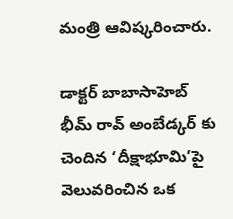మంత్రి ఆవిష్కరించారు.

డాక్టర్ బాబాసాహెబ్ భీమ్ రావ్ అంబేడ్కర్ కు చెందిన ‘దీక్షాభూమి’పై వెలువరించిన ఒక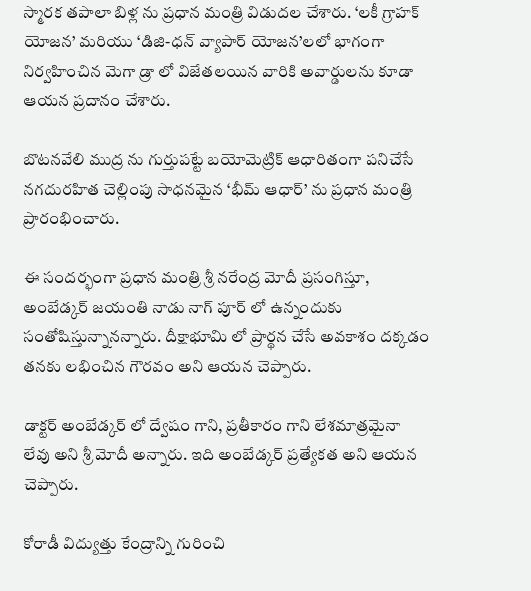స్మారక తపాలా బిళ్ల ను ప్రధాన మంత్రి విడుదల చేశారు. ‘లకీ గ్రాహక్ యోజన’ మరియు ‘డిజి-ధన్ వ్యాపార్ యోజన’లలో భాగంగా నిర్వహించిన మెగా డ్రా లో విజేతలయిన వారికి అవార్డులను కూడా ఆయన ప్రదానం చేశారు.

బొటనవేలి ముద్ర ను గుర్తుపట్టే బయోమెట్రిక్ ఆధారితంగా పనిచేసే నగదురహిత చెల్లింపు సాధనమైన ‘భీమ్ ఆధార్’ ను ప్రధాన మంత్రి ప్రారంభించారు.

ఈ సందర్భంగా ప్రధాన మంత్రి శ్రీ నరేంద్ర మోదీ ప్రసంగిస్తూ, అంబేడ్కర్ జయంతి నాడు నాగ్ పూర్ లో ఉన్నందుకు సంతోషిస్తున్నానన్నారు. దీక్షాభూమి లో ప్రార్థన చేసే అవకాశం దక్కడం తనకు లభించిన గౌరవం అని ఆయన చెప్పారు.

డాక్టర్ అంబేడ్కర్ లో ద్వేషం గాని, ప్రతీకారం గాని లేశమాత్రమైనా లేవు అని శ్రీ మోదీ అన్నారు. ఇది అంబేడ్కర్ ప్రత్యేకత అని ఆయన చెప్పారు.

కోరాడీ విద్యుత్తు కేంద్రాన్ని గురించి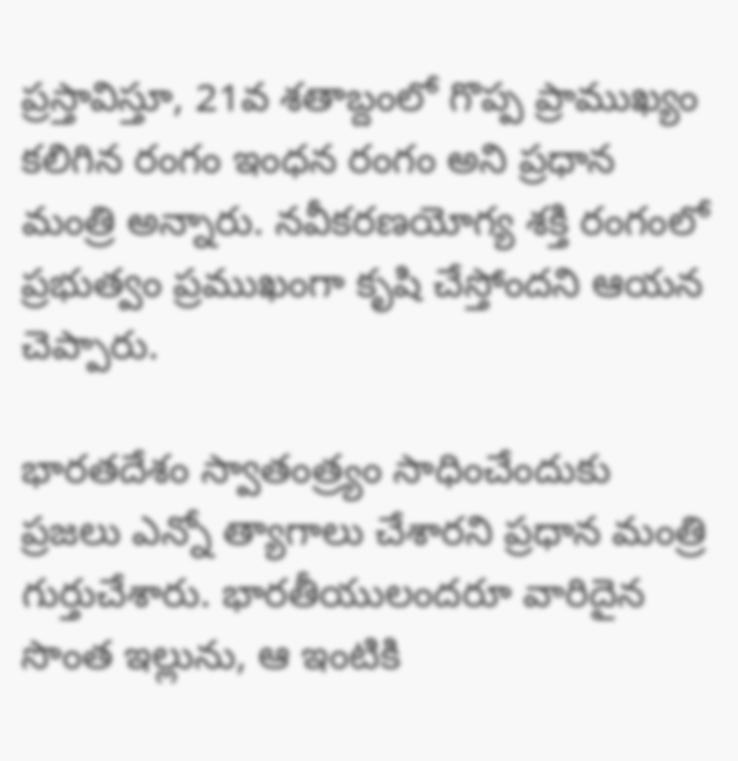ప్రస్తావిస్తూ, 21వ శతాబ్దంలో గొప్ప ప్రాముఖ్యం కలిగిన రంగం ఇంధన రంగం అని ప్రధాన మంత్రి అన్నారు. నవీకరణయోగ్య శక్తి రంగంలో ప్రభుత్వం ప్రముఖంగా కృషి చేస్తోందని ఆయన చెప్పారు.

భారతదేశం స్వాతంత్ర్యం సాధించేందుకు ప్రజలు ఎన్నో త్యాగాలు చేశారని ప్రధాన మంత్రి గుర్తుచేశారు. భారతీయులందరూ వారిదైన సొంత ఇల్లును, ఆ ఇంటికి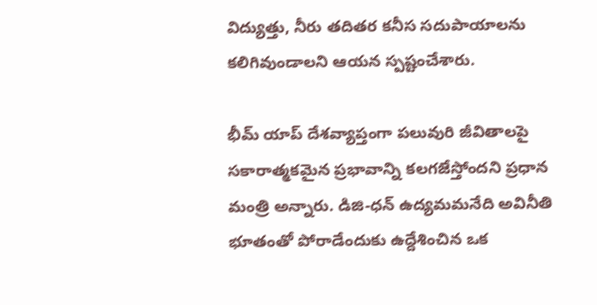విద్యుత్తు, నీరు తదితర కనీస సదుపాయాలను కలిగివుండాలని ఆయన స్పష్టంచేశారు.

భీమ్ యాప్ దేశవ్యాప్తంగా పలువురి జీవితాలపై సకారాత్మకమైన ప్రభావాన్ని కలగజేస్తోందని ప్రధాన మంత్రి అన్నారు. డిజి-ధన్ ఉద్యమమనేది అవినీతి భూతంతో పోరాడేందుకు ఉద్దేశించిన ఒక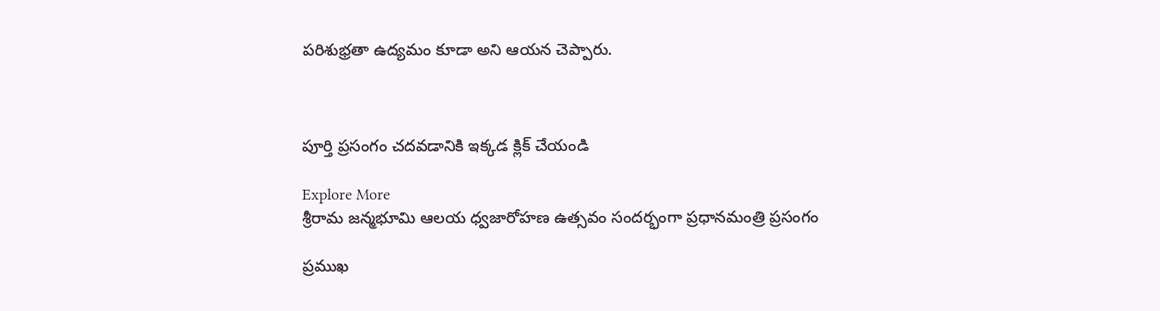పరిశుభ్రతా ఉద్యమం కూడా అని ఆయన చెప్పారు.



పూర్తి ప్రసంగం చదవడానికి ఇక్కడ క్లిక్ చేయండి

Explore More
శ్రీరామ జన్మభూమి ఆలయ ధ్వజారోహణ ఉత్సవం సందర్భంగా ప్రధానమంత్రి ప్రసంగం

ప్రముఖ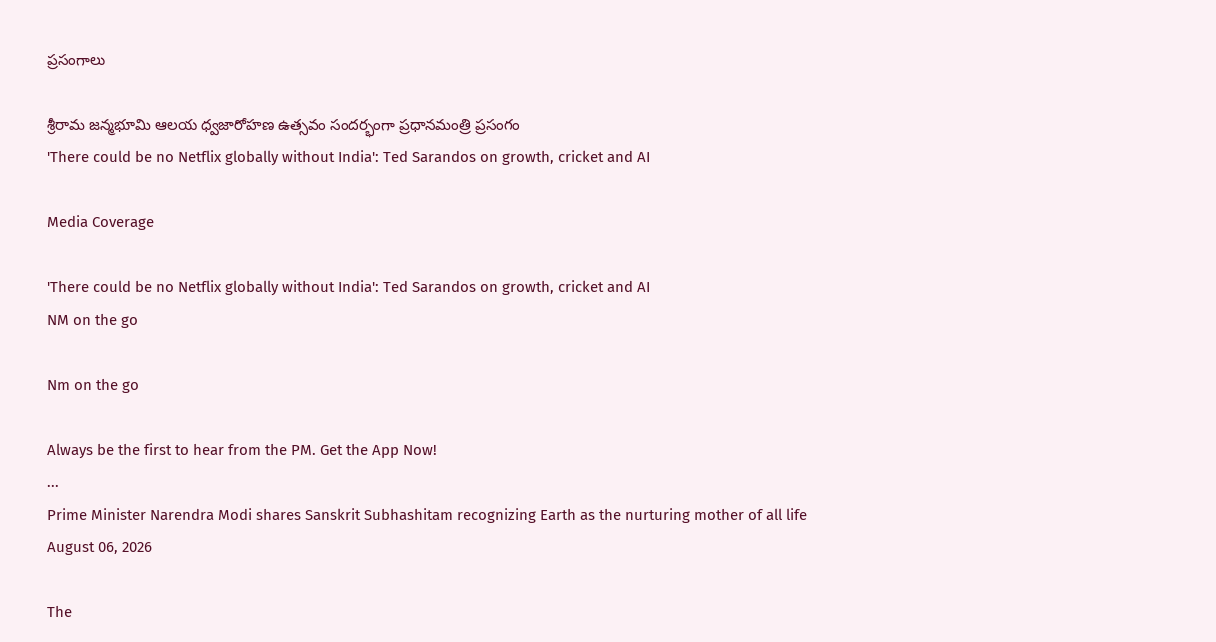ప్రసంగాలు

శ్రీరామ జన్మభూమి ఆలయ ధ్వజారోహణ ఉత్సవం సందర్భంగా ప్రధానమంత్రి ప్రసంగం
'There could be no Netflix globally without India': Ted Sarandos on growth, cricket and AI

Media Coverage

'There could be no Netflix globally without India': Ted Sarandos on growth, cricket and AI
NM on the go

Nm on the go

Always be the first to hear from the PM. Get the App Now!
...
Prime Minister Narendra Modi shares Sanskrit Subhashitam recognizing Earth as the nurturing mother of all life
August 06, 2026

The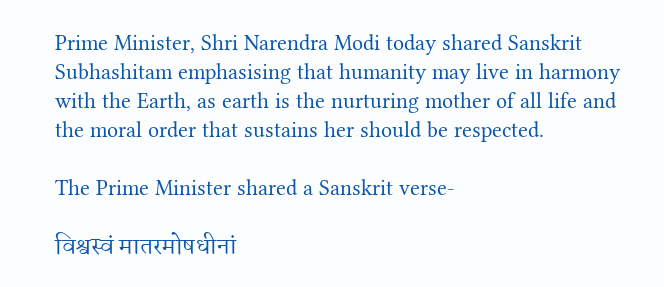Prime Minister, Shri Narendra Modi today shared Sanskrit Subhashitam emphasising that humanity may live in harmony with the Earth, as earth is the nurturing mother of all life and the moral order that sustains her should be respected.

The Prime Minister shared a Sanskrit verse-

विश्वस्वं मातरमोषधीनां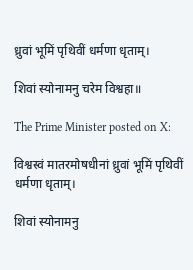ध्रुवां भूमिं पृथिवीं धर्मणा धृताम्।

शिवां स्योनामनु चरेम विश्वहा॥

The Prime Minister posted on X:

विश्वस्वं मातरमोषधीनां ध्रुवां भूमिं पृथिवीं धर्मणा धृताम्।

शिवां स्योनामनु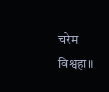चरेम विश्वहा॥